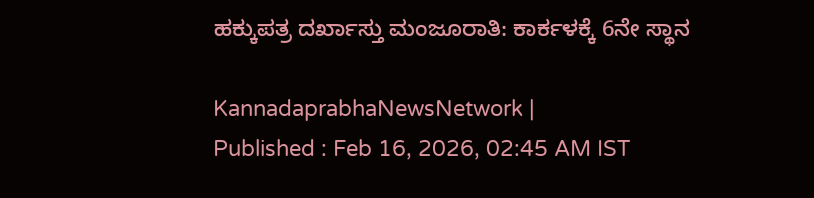ಹಕ್ಕುಪತ್ರ ದರ್ಖಾಸ್ತು ಮಂಜೂರಾತಿ: ಕಾರ್ಕಳಕ್ಕೆ 6ನೇ ಸ್ಥಾನ

KannadaprabhaNewsNetwork |
Published : Feb 16, 2026, 02:45 AM IST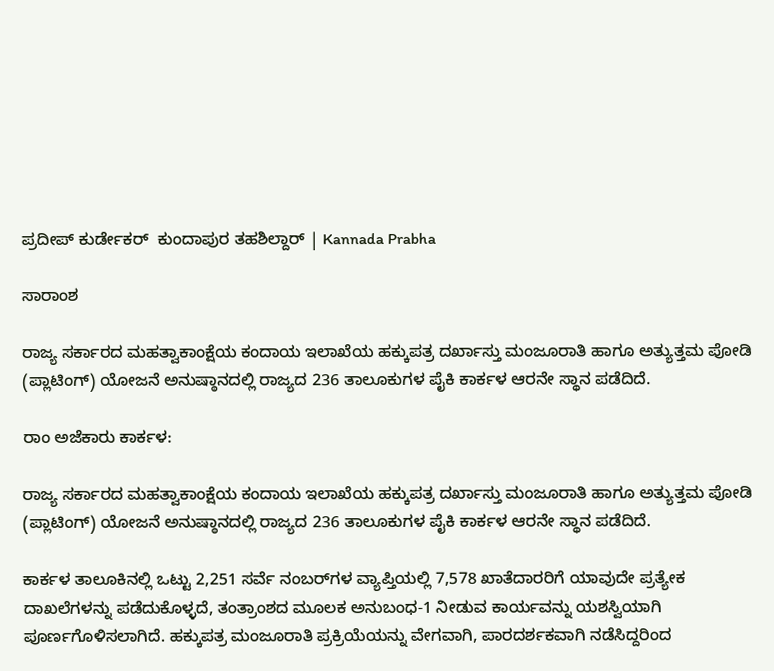ಪ್ರದೀಪ್ ಕುರ್ಡೇಕರ್  ಕುಂದಾಪುರ ತಹಶಿಲ್ದಾರ್ | Kannada Prabha

ಸಾರಾಂಶ

ರಾಜ್ಯ ಸರ್ಕಾರದ ಮಹತ್ವಾಕಾಂಕ್ಷೆಯ ಕಂದಾಯ ಇಲಾಖೆಯ ಹಕ್ಕುಪತ್ರ ದರ್ಖಾಸ್ತು ಮಂಜೂರಾತಿ ಹಾಗೂ ಅತ್ಯುತ್ತಮ ಪೋಡಿ (ಪ್ಲಾಟಿಂಗ್) ಯೋಜನೆ ಅನುಷ್ಠಾನದಲ್ಲಿ ರಾಜ್ಯದ 236 ತಾಲೂಕುಗಳ ಪೈಕಿ ಕಾರ್ಕಳ ಆರನೇ ಸ್ಥಾನ ಪಡೆದಿದೆ.

ರಾಂ ಅಜೆಕಾರು ಕಾರ್ಕಳ:

ರಾಜ್ಯ ಸರ್ಕಾರದ ಮಹತ್ವಾಕಾಂಕ್ಷೆಯ ಕಂದಾಯ ಇಲಾಖೆಯ ಹಕ್ಕುಪತ್ರ ದರ್ಖಾಸ್ತು ಮಂಜೂರಾತಿ ಹಾಗೂ ಅತ್ಯುತ್ತಮ ಪೋಡಿ (ಪ್ಲಾಟಿಂಗ್) ಯೋಜನೆ ಅನುಷ್ಠಾನದಲ್ಲಿ ರಾಜ್ಯದ 236 ತಾಲೂಕುಗಳ ಪೈಕಿ ಕಾರ್ಕಳ ಆರನೇ ಸ್ಥಾನ ಪಡೆದಿದೆ.

ಕಾರ್ಕಳ ತಾಲೂಕಿನಲ್ಲಿ ಒಟ್ಟು 2,251 ಸರ್ವೆ ನಂಬರ್‌ಗಳ ವ್ಯಾಪ್ತಿಯಲ್ಲಿ 7,578 ಖಾತೆದಾರರಿಗೆ ಯಾವುದೇ ಪ್ರತ್ಯೇಕ ದಾಖಲೆಗಳನ್ನು ಪಡೆದುಕೊಳ್ಳದೆ, ತಂತ್ರಾಂಶದ ಮೂಲಕ ಅನುಬಂಧ-1 ನೀಡುವ ಕಾರ್ಯವನ್ನು ಯಶಸ್ವಿಯಾಗಿ ಪೂರ್ಣಗೊಳಿಸಲಾಗಿದೆ. ಹಕ್ಕುಪತ್ರ ಮಂಜೂರಾತಿ ಪ್ರಕ್ರಿಯೆಯನ್ನು ವೇಗವಾಗಿ, ಪಾರದರ್ಶಕವಾಗಿ ನಡೆಸಿದ್ದರಿಂದ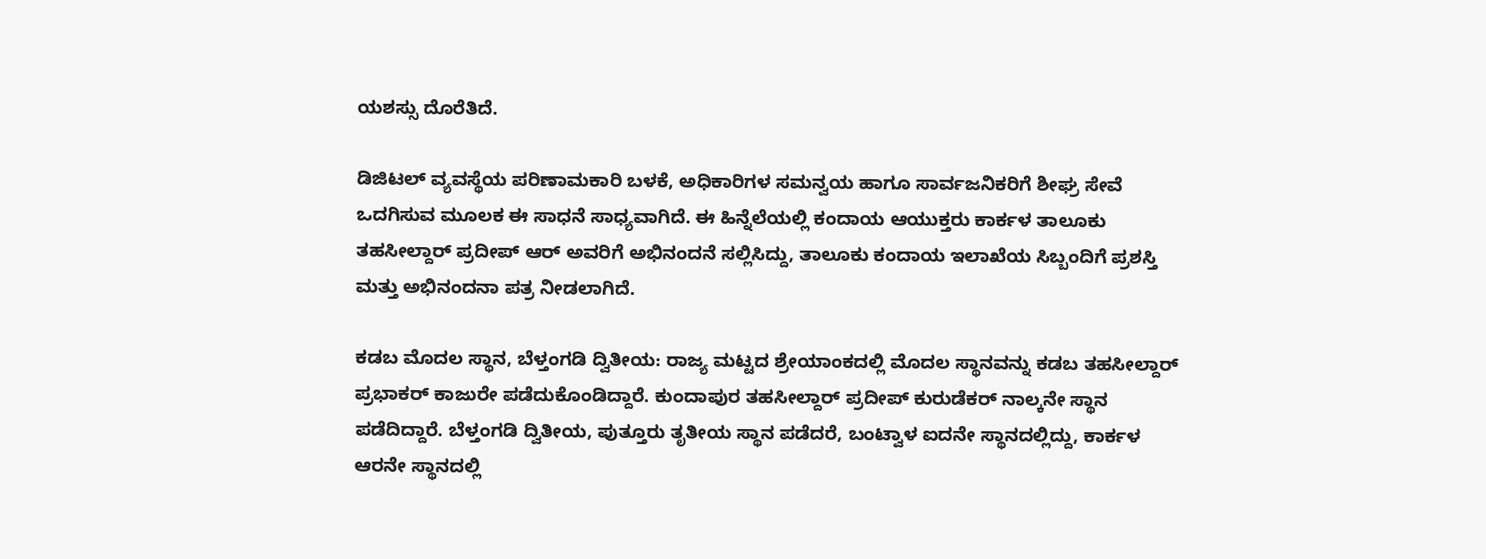ಯಶಸ್ಸು ದೊರೆತಿದೆ.

ಡಿಜಿಟಲ್ ವ್ಯವಸ್ಥೆಯ ಪರಿಣಾಮಕಾರಿ ಬಳಕೆ, ಅಧಿಕಾರಿಗಳ ಸಮನ್ವಯ ಹಾಗೂ ಸಾರ್ವಜನಿಕರಿಗೆ ಶೀಘ್ರ ಸೇವೆ ಒದಗಿಸುವ ಮೂಲಕ ಈ ಸಾಧನೆ ಸಾಧ್ಯವಾಗಿದೆ. ಈ ಹಿನ್ನೆಲೆಯಲ್ಲಿ ಕಂದಾಯ ಆಯುಕ್ತರು ಕಾರ್ಕಳ ತಾಲೂಕು ತಹಸೀಲ್ದಾರ್ ಪ್ರದೀಪ್ ಆರ್ ಅವರಿಗೆ ಅಭಿನಂದನೆ ಸಲ್ಲಿಸಿದ್ದು, ತಾಲೂಕು ಕಂದಾಯ ಇಲಾಖೆಯ ಸಿಬ್ಬಂದಿಗೆ ಪ್ರಶಸ್ತಿ ಮತ್ತು ಅಭಿನಂದನಾ ಪತ್ರ ನೀಡಲಾಗಿದೆ.

ಕಡಬ ಮೊದಲ ಸ್ಥಾನ, ಬೆಳ್ತಂಗಡಿ ದ್ವಿತೀಯ: ರಾಜ್ಯ ಮಟ್ಟದ ಶ್ರೇಯಾಂಕದಲ್ಲಿ ಮೊದಲ ಸ್ಥಾನವನ್ನು ಕಡಬ ತಹಸೀಲ್ದಾರ್ ಪ್ರಭಾಕರ್ ಕಾಜುರೇ ಪಡೆದುಕೊಂಡಿದ್ದಾರೆ. ಕುಂದಾಪುರ ತಹಸೀಲ್ದಾರ್ ಪ್ರದೀಪ್ ಕುರುಡೆಕರ್ ನಾಲ್ಕನೇ ಸ್ಥಾನ ಪಡೆದಿದ್ದಾರೆ. ಬೆಳ್ತಂಗಡಿ ದ್ವಿತೀಯ, ಪುತ್ತೂರು ತೃತೀಯ ಸ್ಥಾನ ಪಡೆದರೆ, ಬಂಟ್ವಾಳ ಐದನೇ ಸ್ಥಾನದಲ್ಲಿದ್ದು, ಕಾರ್ಕಳ ಆರನೇ ಸ್ಥಾನದಲ್ಲಿ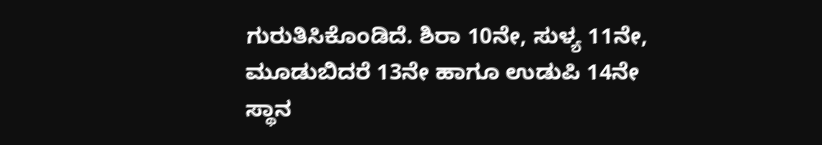ಗುರುತಿಸಿಕೊಂಡಿದೆ. ಶಿರಾ 10ನೇ, ಸುಳ್ಯ 11ನೇ, ಮೂಡುಬಿದರೆ 13ನೇ ಹಾಗೂ ಉಡುಪಿ 14ನೇ ಸ್ಥಾನ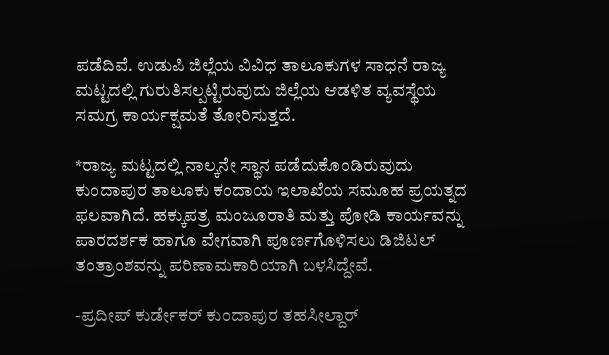ಪಡೆದಿವೆ. ಉಡುಪಿ ಜಿಲ್ಲೆಯ ವಿವಿಧ ತಾಲೂಕುಗಳ ಸಾಧನೆ ರಾಜ್ಯ ಮಟ್ಟದಲ್ಲಿ ಗುರುತಿಸಲ್ಪಟ್ಟಿರುವುದು ಜಿಲ್ಲೆಯ ಆಡಳಿತ ವ್ಯವಸ್ಥೆಯ ಸಮಗ್ರ ಕಾರ್ಯಕ್ಷಮತೆ ತೋರಿಸುತ್ತದೆ.

*ರಾಜ್ಯ ಮಟ್ಟದಲ್ಲಿ ನಾಲ್ಕನೇ ಸ್ಥಾನ ಪಡೆದುಕೊಂಡಿರುವುದು ಕುಂದಾಪುರ ತಾಲೂಕು ಕಂದಾಯ ಇಲಾಖೆಯ ಸಮೂಹ ಪ್ರಯತ್ನದ ಫಲವಾಗಿದೆ. ಹಕ್ಕುಪತ್ರ ಮಂಜೂರಾತಿ ಮತ್ತು ಪೋಡಿ ಕಾರ್ಯವನ್ನು ಪಾರದರ್ಶಕ ಹಾಗೂ ವೇಗವಾಗಿ ಪೂರ್ಣಗೊಳಿಸಲು ಡಿಜಿಟಲ್ ತಂತ್ರಾಂಶವನ್ನು ಪರಿಣಾಮಕಾರಿಯಾಗಿ ಬಳಸಿದ್ದೇವೆ.

-ಪ್ರದೀಪ್ ಕುರ್ಡೇಕರ್ ಕುಂದಾಪುರ ತಹಸೀಲ್ದಾರ್‌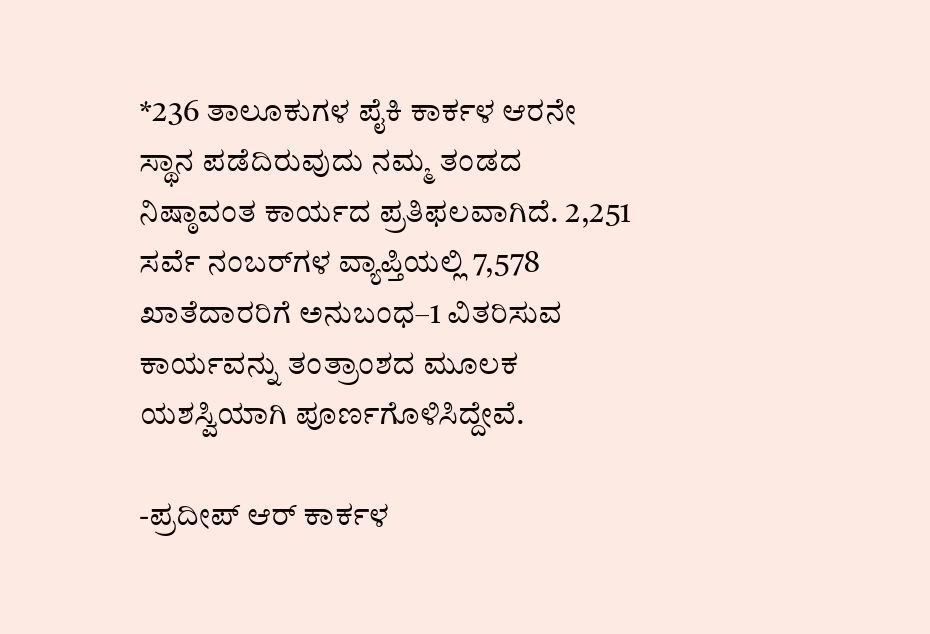*236 ತಾಲೂಕುಗಳ ಪೈಕಿ ಕಾರ್ಕಳ ಆರನೇ ಸ್ಥಾನ ಪಡೆದಿರುವುದು ನಮ್ಮ ತಂಡದ ನಿಷ್ಠಾವಂತ ಕಾರ್ಯದ ಪ್ರತಿಫಲವಾಗಿದೆ. 2,251 ಸರ್ವೆ ನಂಬರ್‌ಗಳ ವ್ಯಾಪ್ತಿಯಲ್ಲಿ 7,578 ಖಾತೆದಾರರಿಗೆ ಅನುಬಂಧ–1 ವಿತರಿಸುವ ಕಾರ್ಯವನ್ನು ತಂತ್ರಾಂಶದ ಮೂಲಕ ಯಶಸ್ವಿಯಾಗಿ ಪೂರ್ಣಗೊಳಿಸಿದ್ದೇವೆ.

-ಪ್ರದೀಪ್ ಆರ್ ಕಾರ್ಕಳ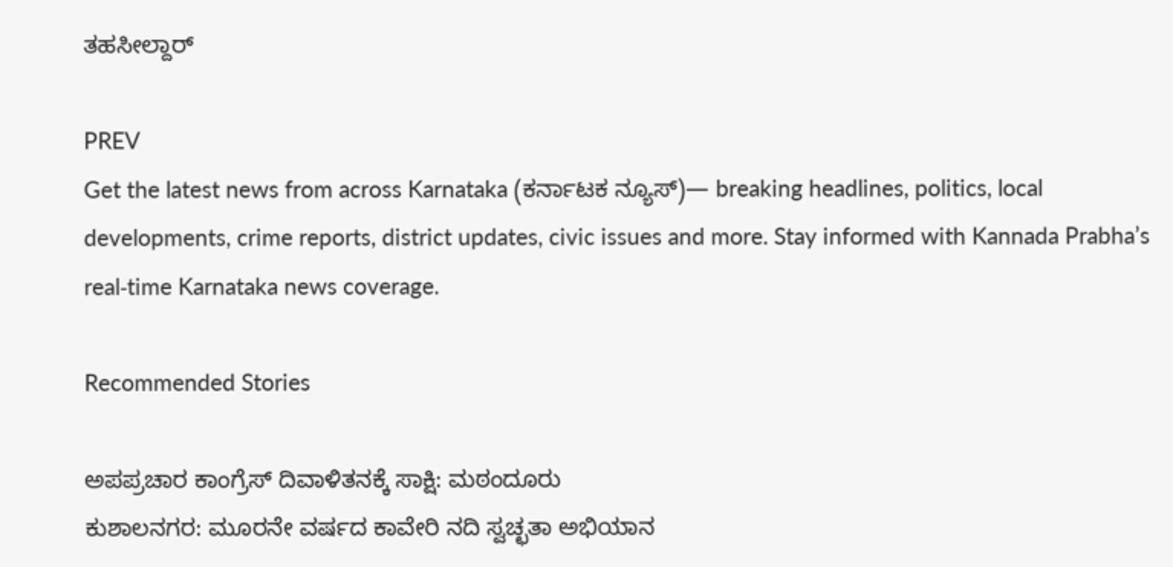ತಹಸೀಲ್ದಾರ್

PREV
Get the latest news from across Karnataka (ಕರ್ನಾಟಕ ನ್ಯೂಸ್)— breaking headlines, politics, local developments, crime reports, district updates, civic issues and more. Stay informed with Kannada Prabha’s real‑time Karnataka news coverage.

Recommended Stories

ಅಪಪ್ರಚಾರ ಕಾಂಗ್ರೆಸ್ ದಿವಾಳಿತನಕ್ಕೆ ಸಾಕ್ಷಿ: ಮಠಂದೂರು
ಕುಶಾಲನಗರ: ಮೂರನೇ ವರ್ಷದ ಕಾವೇರಿ ನದಿ ಸ್ವಚ್ಛತಾ ಅಭಿಯಾನ